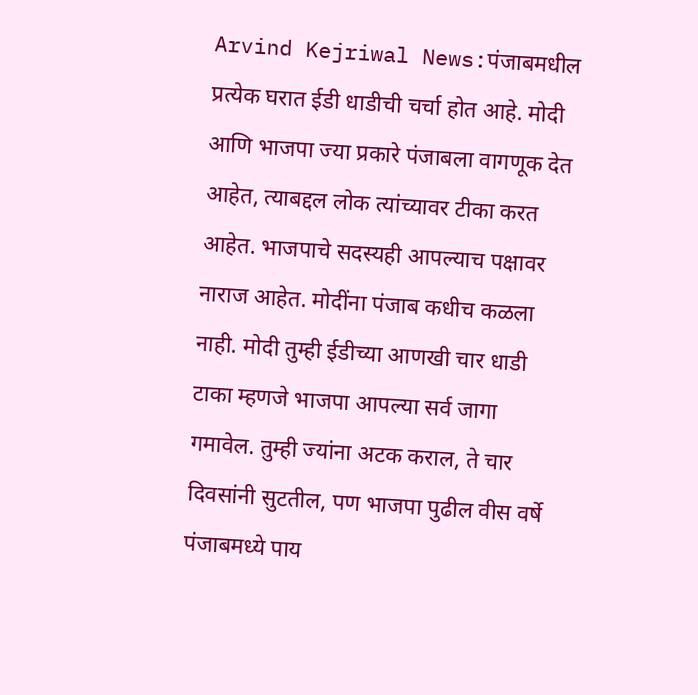Arvind Kejriwal News:पंजाबमधील प्रत्येक घरात ईडी धाडीची चर्चा होत आहे. मोदी आणि भाजपा ज्या प्रकारे पंजाबला वागणूक देत आहेत, त्याबद्दल लोक त्यांच्यावर टीका करत आहेत. भाजपाचे सदस्यही आपल्याच पक्षावर नाराज आहेत. मोदींना पंजाब कधीच कळला नाही. मोदी तुम्ही ईडीच्या आणखी चार धाडी टाका म्हणजे भाजपा आपल्या सर्व जागा गमावेल. तुम्ही ज्यांना अटक कराल, ते चार दिवसांनी सुटतील, पण भाजपा पुढील वीस वर्षे पंजाबमध्ये पाय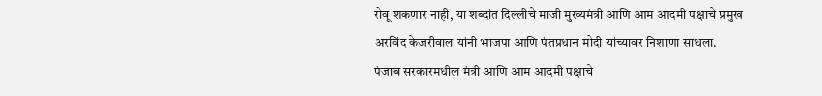रोवू शकणार नाही, या शब्दांत दिल्लीचे माजी मुख्यमंत्री आणि आम आदमी पक्षाचे प्रमुख अरविंद केजरीवाल यांनी भाजपा आणि पंतप्रधान मोदी यांच्यावर निशाणा साधला.
पंजाब सरकारमधील मंत्री आणि आम आदमी पक्षाचे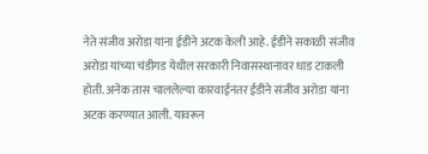नेते संजीव अरोडा यांना ईडीने अटक केली आहे. ईडीने सकाळी संजीव अरोडा यांच्या चंडीगड येथील सरकारी निवासस्थानावर धाड टाकली होती. अनेक तास चाललेल्या कारवाईनंतर ईडीने संजीव अरोडा यांना अटक करण्यात आली. यावरून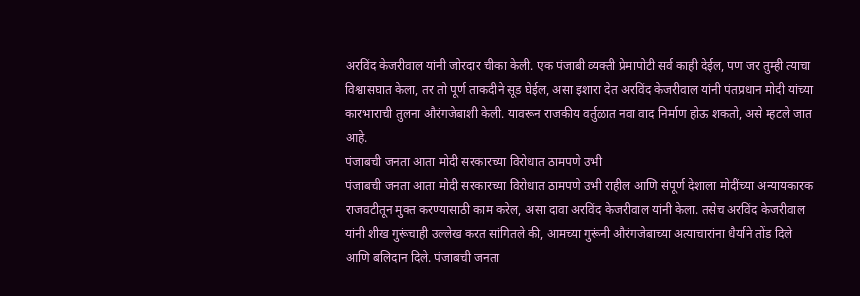अरविंद केजरीवाल यांनी जोरदार चीका केली. एक पंजाबी व्यक्ती प्रेमापोटी सर्व काही देईल, पण जर तुम्ही त्याचा विश्वासघात केला, तर तो पूर्ण ताकदीने सूड घेईल, असा इशारा देत अरविंद केजरीवाल यांनी पंतप्रधान मोदी यांच्या कारभाराची तुलना औरंगजेबाशी केली. यावरून राजकीय वर्तुळात नवा वाद निर्माण होऊ शकतो, असे म्हटले जात आहे.
पंजाबची जनता आता मोदी सरकारच्या विरोधात ठामपणे उभी
पंजाबची जनता आता मोदी सरकारच्या विरोधात ठामपणे उभी राहील आणि संपूर्ण देशाला मोदींच्या अन्यायकारक राजवटीतून मुक्त करण्यासाठी काम करेल, असा दावा अरविंद केजरीवाल यांनी केला. तसेच अरविंद केजरीवाल यांनी शीख गुरूंचाही उल्लेख करत सांगितले की, आमच्या गुरूंनी औरंगजेबाच्या अत्याचारांना धैर्याने तोंड दिले आणि बलिदान दिले. पंजाबची जनता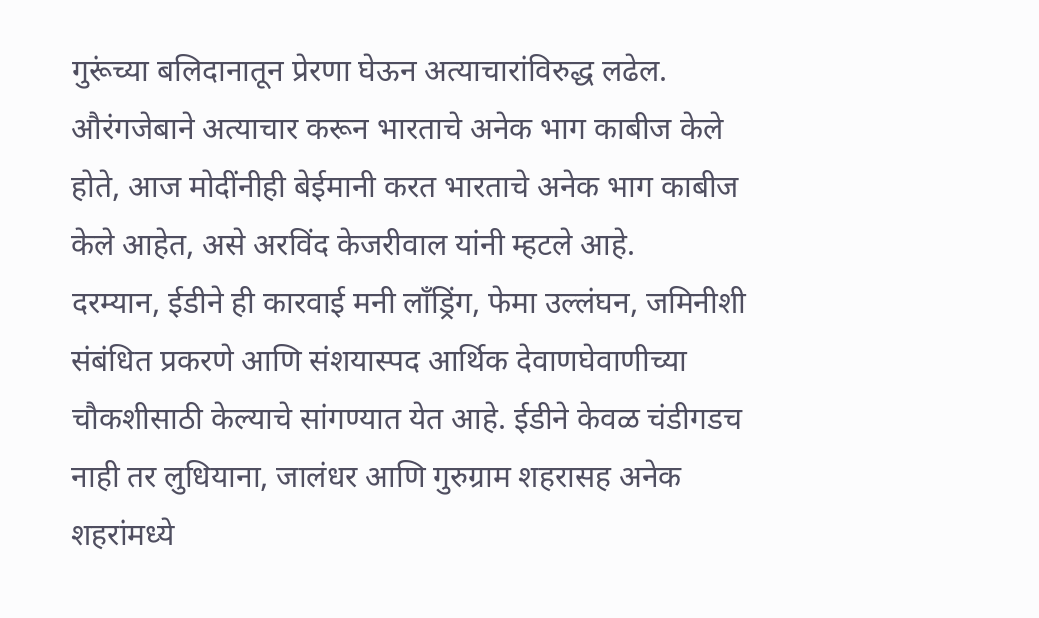गुरूंच्या बलिदानातून प्रेरणा घेऊन अत्याचारांविरुद्ध लढेल. औरंगजेबाने अत्याचार करून भारताचे अनेक भाग काबीज केले होते, आज मोदींनीही बेईमानी करत भारताचे अनेक भाग काबीज केले आहेत, असे अरविंद केजरीवाल यांनी म्हटले आहे.
दरम्यान, ईडीने ही कारवाई मनी लाँड्रिंग, फेमा उल्लंघन, जमिनीशी संबंधित प्रकरणे आणि संशयास्पद आर्थिक देवाणघेवाणीच्या चौकशीसाठी केल्याचे सांगण्यात येत आहे. ईडीने केवळ चंडीगडच नाही तर लुधियाना, जालंधर आणि गुरुग्राम शहरासह अनेक शहरांमध्ये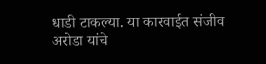धाडी टाकल्या. या कारवाईत संजीव अरोडा यांचे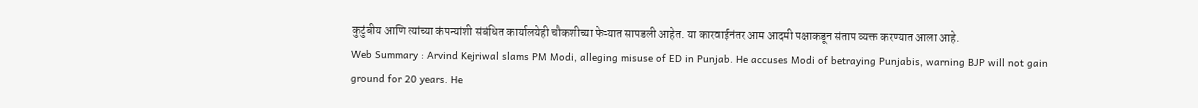कुटुंबीय आणि त्यांच्या कंपन्यांशी संबंधित कार्यालयेही चौकशीच्या फेऱ्यात सापडली आहेत. या कारवाईनंतर आम आदमी पक्षाकडून संताप व्यक्त करण्यात आला आहे.
Web Summary : Arvind Kejriwal slams PM Modi, alleging misuse of ED in Punjab. He accuses Modi of betraying Punjabis, warning BJP will not gain ground for 20 years. He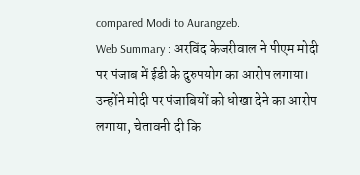compared Modi to Aurangzeb.
Web Summary : अरविंद केजरीवाल ने पीएम मोदी पर पंजाब में ईडी के दुरुपयोग का आरोप लगाया। उन्होंने मोदी पर पंजाबियों को धोखा देने का आरोप लगाया, चेतावनी दी कि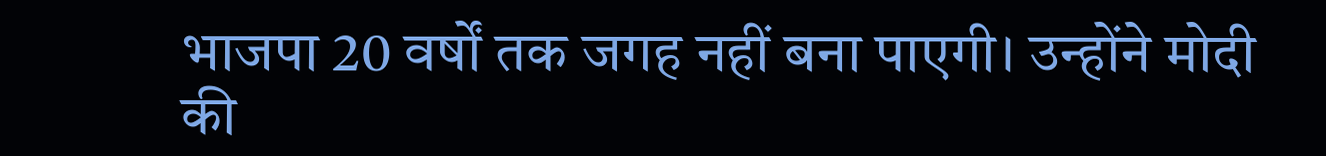भाजपा 20 वर्षों तक जगह नहीं बना पाएगी। उन्होंने मोदी की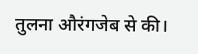तुलना औरंगजेब से की।